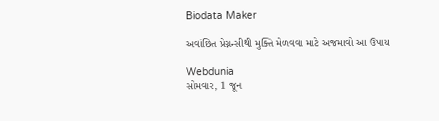Biodata Maker

અવાંછિત પ્રેગ્નન્સીથી મુક્તિ મેળવવા માટે અજમાવો આ ઉપાય

Webdunia
સોમવાર, 1 જૂન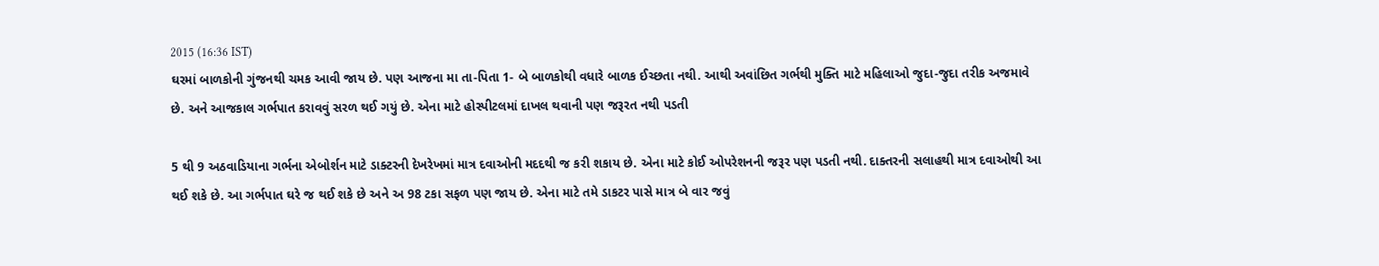2015 (16:36 IST)
ઘરમાં બાળકોની ગુંજનથી ચમક આવી જાય છે. પણ આજના મા તા-પિતા 1- બે બાળકોથી વધારે બાળક ઈચ્છતા નથી. આથી અવાંછિત ગર્ભથી મુક્તિ માટે મહિલાઓ જુદા-જુદા તરીક અજમાવે છે. અને આજકાલ ગર્ભપાત કરાવવું સરળ થઈ ગયું છે. એના માટે હોસ્પીટલમાં દાખલ થવાની પણ જરૂરત નથી પડતી

5 થી 9 અઠવાડિયાના ગર્ભના એબોર્શન માટે ડાક્ટરની દેખરેખમાં માત્ર દવાઓની મદદથી જ કરી શકાય છે. એના માટે કોઈ ઓપરેશનની જરૂર પણ પડતી નથી. દાક્તરની સલાહથી માત્ર દવાઓથી આ થઈ શકે છે. આ ગર્ભપાત ઘરે જ થઈ શકે છે અને અ 98 ટકા સફળ પણ જાય છે. એના માટે તમે ડાકટર પાસે માત્ર બે વાર જવું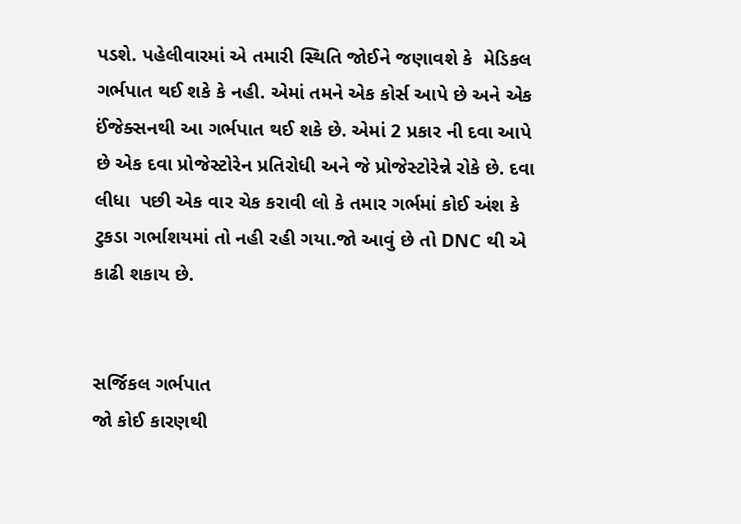પડશે. પહેલીવારમાં એ તમારી સ્થિતિ જોઈને જણાવશે કે  મેડિકલ ગર્ભપાત થઈ શકે કે નહી. એમાં તમને એક કોર્સ આપે છે અને એક ઈંજેક્સનથી આ ગર્ભપાત થઈ શકે છે. એમાં 2 પ્રકાર ની દવા આપે છે એક દવા પ્રોજેસ્ટોરેન પ્રતિરોધી અને જે પ્રોજેસ્ટોરેન્ને રોકે છે. દવા લીધા  પછી એક વાર ચેક કરાવી લો કે તમાર ગર્ભમાં કોઈ અંશ કે ટુકડા ગર્ભાશયમાં તો નહી રહી ગયા.જો આવું છે તો DNC થી એ કાઢી શકાય છે.


સર્જિકલ ગર્ભપાત
જો કોઈ કારણથી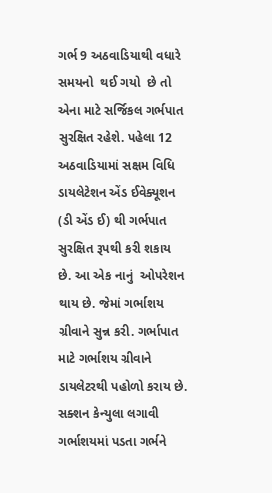ગર્ભ 9 અઠવાડિયાથી વધારે સમયનો  થઈ ગયો  છે તો એના માટે સર્જિકલ ગર્ભપાત સુરક્ષિત રહેશે. પહેલા 12 અઠવાડિયામાં સક્ષમ વિધિ ડાયલેટેશન એંડ ઈવેક્યૂશન (ડી એંડ ઈ) થી ગર્ભપાત સુરક્ષિત રૂપથી કરી શકાય છે. આ એક નાનું  ઓપરેશન થાય છે. જેમાં ગર્ભાશય ગ્રીવાને સુન્ન કરી. ગર્ભાપાત માટે ગર્ભાશય ગ્રીવાને ડાયલેટરથી પહોળો કરાય છે. સક્શન કેન્યુલા લગાવી ગર્ભાશયમાં પડતા ગર્ભને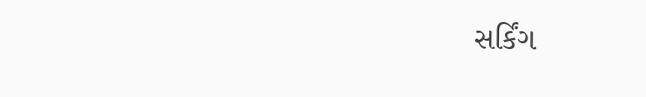સર્કિંગ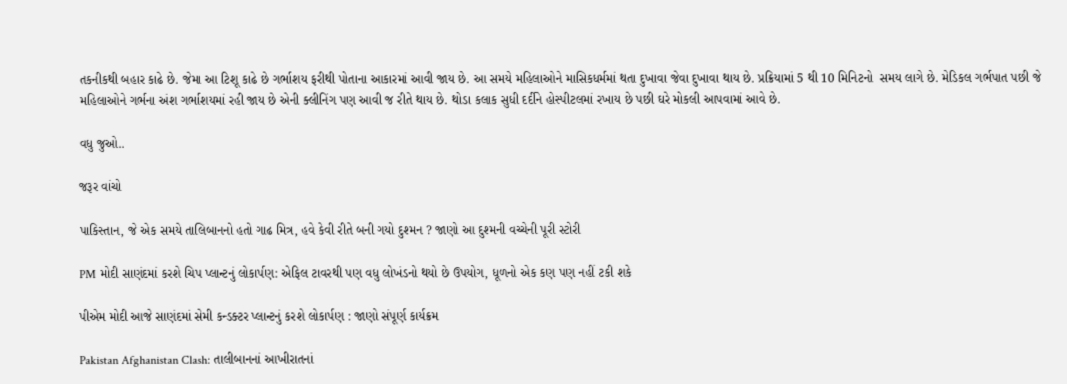તકનીકથી બહાર કાઢે છે. જેમા આ ટિશૂ કાઢે છે ગર્ભાશય ફરીથી પોતાના આકારમાં આવી જાય છે. આ સમયે મહિલાઓને માસિકધર્મમાં થતા દુખાવા જેવા દુખાવા થાય છે. પ્રક્રિયામાં 5 થી 10 મિનિટનો  સમય લાગે છે. મેડિકલ ગર્ભપાત પછી જે મહિલાઓને ગર્ભના અંશ ગર્ભાશયમાં રહી જાય છે એની ક્લીનિંગ પણ આવી જ રીતે થાય છે. થોડા કલાક સુધી દર્દીને હોસ્પીટલમાં રખાય છે પછી ઘરે મોકલી આપવામાં આવે છે.

વધુ જુઓ..

જરૂર વાંચો

પાકિસ્તાન, જે એક સમયે તાલિબાનનો હતો ગાઢ મિત્ર, હવે કેવી રીતે બની ગયો દુશ્મન ? જાણો આ દુશ્મની વચ્ચેની પૂરી સ્ટોરી

PM મોદી સાણંદમાં કરશે ચિપ પ્લાન્ટનું લોકાર્પણ: એફિલ ટાવરથી પણ વધુ લોખંડનો થયો છે ઉપયોગ, ધૂળનો એક કણ પણ નહીં ટકી શકે

પીએમ મોદી આજે સાણંદમાં સેમી કન્ડક્ટર પ્લાન્ટનું કરશે લોકાર્પણ : જાણો સંપૂર્ણ કાર્યક્રમ

Pakistan Afghanistan Clash: તાલીબાનનાં આખીરાતનાં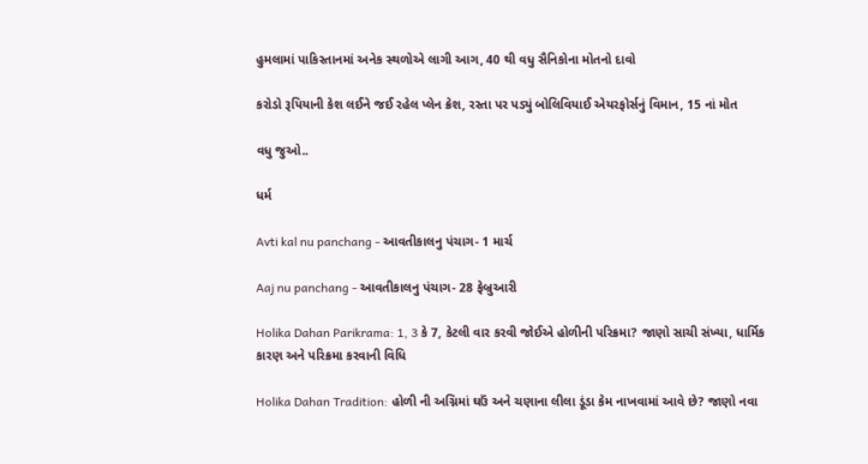હુમલામાં પાકિસ્તાનમાં અનેક સ્થળોએ લાગી આગ, 40 થી વધુ સૈનિકોના મોતનો દાવો

કરોડો રૂપિયાની કેશ લઈને જઈ રહેલ પ્લેન ક્રેશ, રસ્તા પર પડ્યું બોલિવિયાઈ એયરફોર્સનું વિમાન, 15 નાં મોત

વધુ જુઓ..

ધર્મ

Avti kal nu panchang - આવતીકાલનુ પંચાગ- 1 માર્ચ

Aaj nu panchang - આવતીકાલનુ પંચાગ- 28 ફેબ્રુઆરી

Holika Dahan Parikrama: 1, 3 કે 7, કેટલી વાર કરવી જોઈએ હોળીની પરિક્રમા? જાણો સાચી સંખ્યા, ધાર્મિક કારણ અને પરિક્રમા કરવાની વિધિ

Holika Dahan Tradition: હોળી ની અગ્નિમાં ઘઉં અને ચણાના લીલા ડૂંડા કેમ નાખવામાં આવે છે? જાણો નવા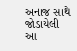અનાજ સાથે જોડાયેલી આ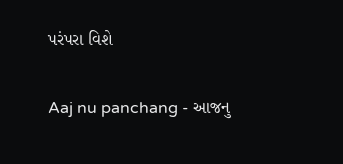પરંપરા વિશે

Aaj nu panchang - આજનુ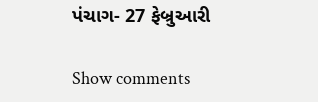પંચાગ- 27 ફેબ્રુઆરી

Show comments